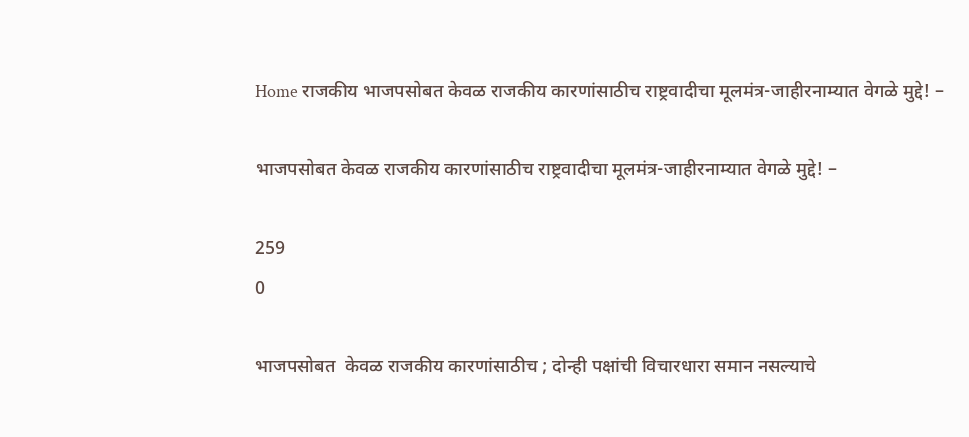Home राजकीय भाजपसोबत केवळ राजकीय कारणांसाठीच राष्ट्रवादीचा मूलमंत्र-जाहीरनाम्यात वेगळे मुद्दे! –

भाजपसोबत केवळ राजकीय कारणांसाठीच राष्ट्रवादीचा मूलमंत्र-जाहीरनाम्यात वेगळे मुद्दे! –

259
0

भाजपसोबत  केवळ राजकीय कारणांसाठीच ; दोन्ही पक्षांची विचारधारा समान नसल्याचे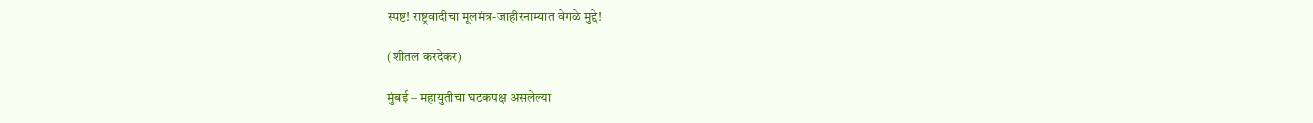स्पष्ट! राष्ट्रवादीचा मूलमंत्र-जाहीरनाम्यात वेगळे मुद्दे!

(शीतल करदेकर)

मुंबई – महायुतीचा घटकपक्ष असलेल्या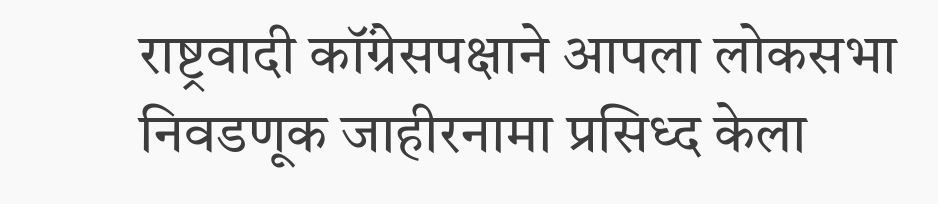राष्ट्रवादी कॉंग्रेसपक्षाने आपला लोकसभा निवडणूक जाहीरनामा प्रसिध्द केला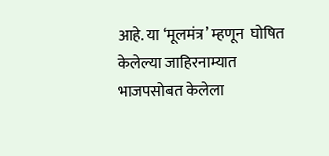आहे. या ‘मूलमंत्र’ म्हणून  घोषित केलेल्या जाहिरनाम्यात भाजपसोबत केलेला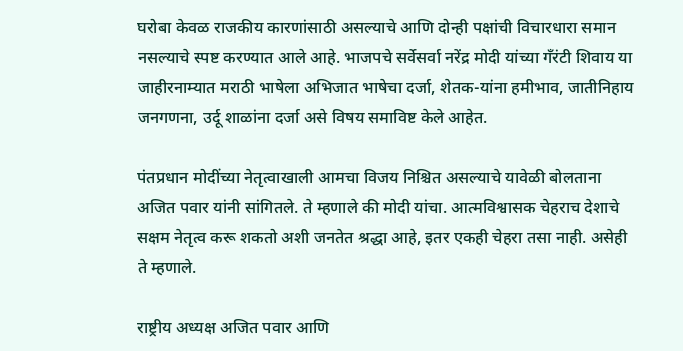घरोबा केवळ राजकीय कारणांसाठी असल्याचे आणि दोन्ही पक्षांची विचारधारा समान नसल्याचे स्पष्ट करण्यात आले आहे. भाजपचे सर्वेसर्वा नरेंद्र मोदी यांच्या गँरंटी शिवाय या जाहीरनाम्यात मराठी भाषेला अभिजात भाषेचा दर्जा, शेतक-यांना हमीभाव, जातीनिहाय जनगणना, उर्दू शाळांना दर्जा असे विषय समाविष्ट केले आहेत.

पंतप्रधान मोदींच्या नेतृत्वाखाली आमचा विजय निश्चित असल्याचे यावेळी बोलताना अजित पवार यांनी सांगितले. ते म्हणाले की मोदी यांचा. आत्मविश्वासक चेहराच देशाचे सक्षम नेतृत्व करू शकतो अशी जनतेत श्रद्धा आहे, इतर एकही चेहरा तसा नाही. असेही ते म्हणाले.

राष्ट्रीय अध्यक्ष अजित पवार आणि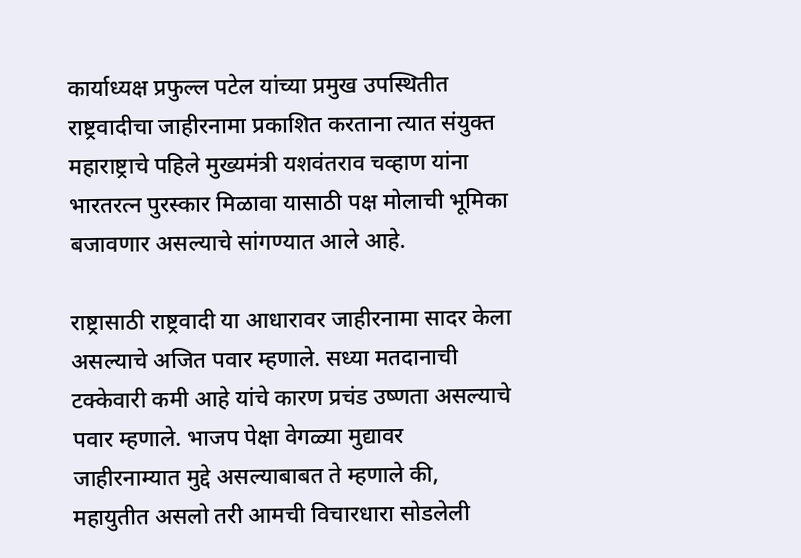कार्याध्यक्ष प्रफुल्ल पटेल यांच्या प्रमुख उपस्थितीत राष्ट्रवादीचा जाहीरनामा प्रकाशित करताना त्यात संयुक्त महाराष्ट्राचे पहिले मुख्यमंत्री यशवंतराव चव्हाण यांना भारतरत्न पुरस्कार मिळावा यासाठी पक्ष मोलाची भूमिका बजावणार असल्याचे सांगण्यात आले आहे.

राष्ट्रासाठी राष्ट्रवादी या आधारावर जाहीरनामा सादर केला असल्याचे अजित पवार म्हणाले. सध्या मतदानाची टक्केवारी कमी आहे यांचे कारण प्रचंड उष्णता असल्याचे पवार म्हणाले. भाजप पेक्षा वेगळ्या मुद्यावर जाहीरनाम्यात मुद्दे असल्याबाबत ते म्हणाले की, महायुतीत असलो तरी आमची विचारधारा सोडलेली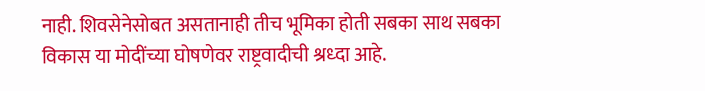नाही. शिवसेनेसोबत असतानाही तीच भूमिका होती सबका साथ सबका विकास या मोदींच्या घोषणेवर राष्ट्रवादीची श्रध्दा आहे.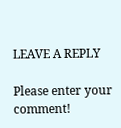LEAVE A REPLY

Please enter your comment!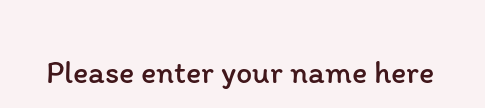Please enter your name here